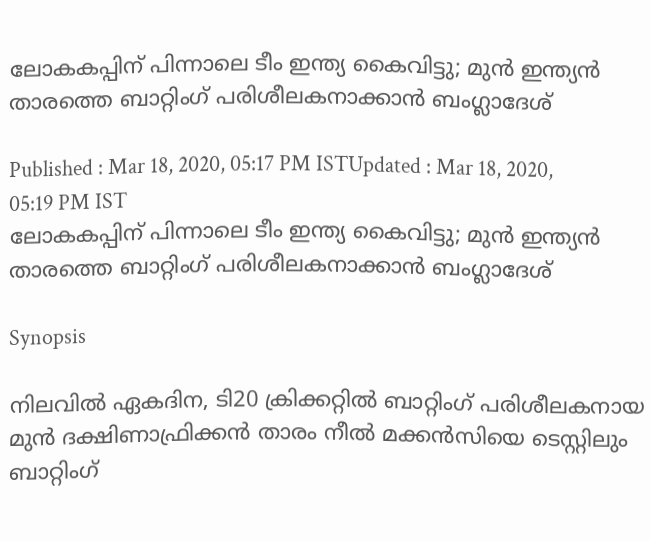ലോകകപ്പിന് പിന്നാലെ ടീം ഇന്ത്യ കൈവിട്ടു; മുന്‍ ഇന്ത്യന്‍ താരത്തെ ബാറ്റിംഗ് പരിശീലകനാക്കാന്‍ ബംഗ്ലാദേശ്

Published : Mar 18, 2020, 05:17 PM ISTUpdated : Mar 18, 2020, 05:19 PM IST
ലോകകപ്പിന് പിന്നാലെ ടീം ഇന്ത്യ കൈവിട്ടു; മുന്‍ ഇന്ത്യന്‍ താരത്തെ ബാറ്റിംഗ് പരിശീലകനാക്കാന്‍ ബംഗ്ലാദേശ്

Synopsis

നിലവില്‍ ഏകദിന, ടി20 ക്രിക്കറ്റില്‍ ബാറ്റിംഗ് പരിശീലകനായ മുന്‍ ദക്ഷിണാഫ്രിക്കന്‍ താരം നീല്‍ മക്കന്‍സിയെ ടെസ്റ്റിലും ബാറ്റിംഗ്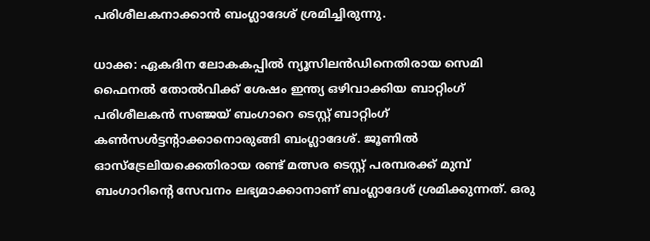പരിശീലകനാക്കാന്‍ ബംഗ്ലാദേശ് ശ്രമിച്ചിരുന്നു.

ധാക്ക: ഏകദിന ലോകകപ്പില്‍ ന്യൂസിലന്‍ഡിനെതിരായ സെമി ഫൈനല്‍ തോല്‍വിക്ക് ശേഷം ഇന്ത്യ ഒഴിവാക്കിയ ബാറ്റിംഗ് പരിശീലകന്‍ സഞ്ജയ് ബംഗാറെ ടെസ്റ്റ് ബാറ്റിംഗ് കണ്‍സള്‍ട്ടന്റാക്കാനൊരുങ്ങി ബംഗ്ലാദേശ്. ജൂണില്‍ ഓസ്ട്രേലിയക്കെതിരായ രണ്ട് മത്സര ടെസ്റ്റ് പരമ്പരക്ക് മുമ്പ് ബംഗാറിന്റെ സേവനം ലഭ്യമാക്കാനാണ് ബംഗ്ലാദേശ് ശ്രമിക്കുന്നത്. ഒരു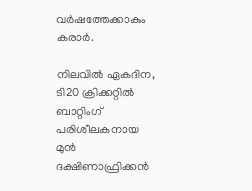വര്‍ഷത്തേക്കാകും കരാര്‍.

നിലവില്‍ ഏകദിന, ടി20 ക്രിക്കറ്റില്‍ ബാറ്റിംഗ് പരിശീലകനായ മുന്‍ ദക്ഷിണാഫ്രിക്കന്‍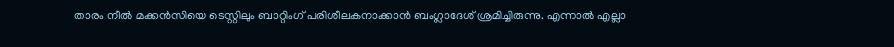താരം നീല്‍ മക്കന്‍സിയെ ടെസ്റ്റിലും ബാറ്റിംഗ് പരിശീലകനാക്കാന്‍ ബംഗ്ലാദേശ് ശ്രമിച്ചിരുന്നു. എന്നാല്‍ എല്ലാ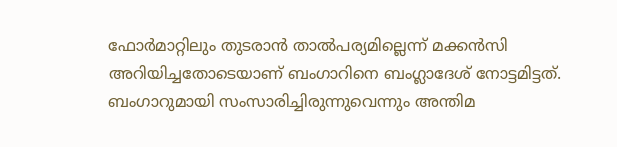ഫോര്‍മാറ്റിലും തുടരാന്‍ താല്‍പര്യമില്ലെന്ന് മക്കന്‍സി അറിയിച്ചതോടെയാണ് ബംഗാറിനെ ബംഗ്ലാദേശ് നോട്ടമിട്ടത്. ബംഗാറുമായി സംസാരിച്ചിരുന്നുവെന്നും അന്തിമ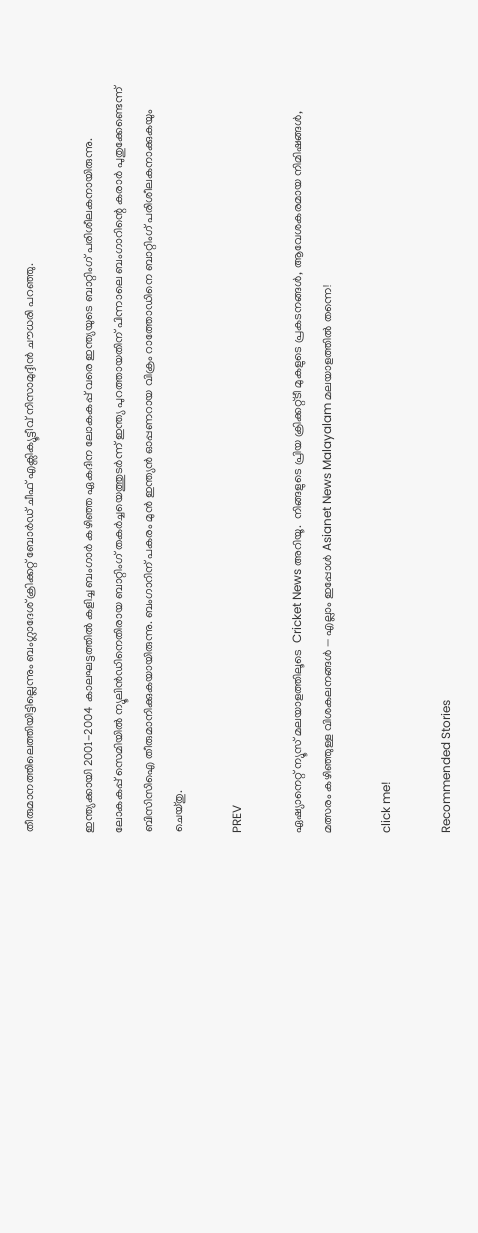തീരുമാനത്തിലെത്തിയിട്ടില്ലെന്നും ബംഗ്ലാദേശ് ക്രിക്കറ്റ് ബോര്‍ഡ് ചീഫ് എക്സിക്യൂട്ടീവ് നിസാമുദ്ദീന്‍ ചൗധരി പറഞ്ഞു.

ഇന്ത്യക്കായി 2001-2004 കാലഘട്ടത്തില്‍ കളിച്ച ബംഗാര്‍ കഴിഞ്ഞ ഏകദിന ലോകകപ്പ് വരെ ഇന്ത്യയുടെ ബാറ്റിംഗ് പരിശീലകനായിരുന്നു. ലോകകപ്പ് സെമിയില്‍ ന്യൂലിന്‍ഡിനെതിരായ ബാറ്റിംഗ് തകര്‍ച്ചയെത്തുടര്‍ന്ന് ഇന്ത്യ പുറത്തായതിന് പിന്നാലെ ബംഗാറിന്റെ കരാര്‍ പുതുക്കേണ്ടെന്ന് ബിസിസിഐ തീരുമാനിക്കുകയായിരുന്നു. ബംഗാറിന് പകരം മുന്‍ ഇന്ത്യന്‍ ഓപ്പണറായ വിക്രം റാത്തോഡിനെ ബാറ്റിംഗ് പരിശീലകനാക്കുകയും ചെയ്തു.

PREV

ഏഷ്യാനെറ്റ് ന്യൂസ് മലയാളത്തിലൂടെ  Cricket News അറിയൂ.  നിങ്ങളുടെ പ്രിയ ക്രിക്കറ്റ്ടീ മുകളുടെ പ്രകടനങ്ങൾ, ആവേശകരമായ നിമിഷങ്ങൾ, മത്സരം കഴിഞ്ഞുള്ള വിശകലനങ്ങൾ — എല്ലാം ഇപ്പോൾ Asianet News Malayalam മലയാളത്തിൽ തന്നെ!

click me!

Recommended Stories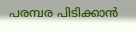പരമ്പര പിടിക്കാന്‍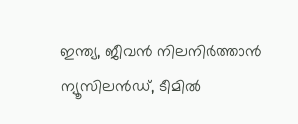ഇന്ത്യ, ജീവന്‍ നിലനിര്‍ത്താൻ ന്യൂസിലന്‍ഡ്, ടീമില്‍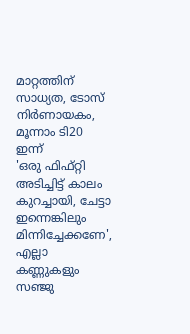മാറ്റത്തിന് സാധ്യത, ടോസ് നിര്‍ണായകം, മൂന്നാം ടി20 ഇന്ന്
'ഒരു ഫിഫ്റ്റി അടിച്ചിട്ട് കാലം കുറച്ചായി, ചേട്ടാ ഇന്നെങ്കിലും മിന്നിച്ചേക്കണേ', എല്ലാ കണ്ണുകളും സഞ്ജു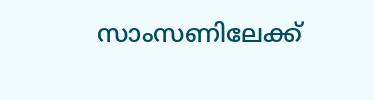സാംസണിലേക്ക്